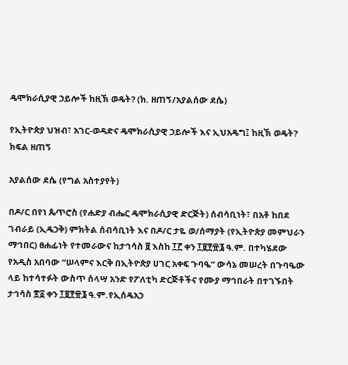ዴሞክራሲያዊ ኃይሎች ከዚኽ ወዴት? (ክ. ዘጠኝ/አያልሰው ደሴ)

የኢትዮጵያ ህዝብ፣ አገር-ወዳድና ዴሞክራሲያዊ ኃይሎች እና ኢህአዴግ፤ ከዚኽ ወዴት? ክፍል ዘጠኝ

አያልሰው ደሴ (የግል አስተያየት)

በዶ/ር በየነ ጴጥሮስ (የሐድያ ብሔር ዴሞክራሲያዊ ድርጅት) ሰብሳቢነት፣ በአቶ ከበደ ገብራይ (ኢዴኃቅ) ምክትል ሰብሳቢነት እና በዶ/ር ታዬ ወ/ሰማያት (የኢትዮጵያ መምህራን ማኅበር) ፀሐፊነት የተመራውና ከታኅሳስ ፱ እስከ ፲፫ ቀን ፲፱፻፹፮ ዓ.ም. በተካሄደው የአዲስ አበባው ”ሠላምና እርቅ በኢትዮጵያ ሀገር አቀፍ ጉባዔ” ውሳኔ መሠረት በጉባዔው ላይ ከተሳተፉት ውስጥ ሰላሣ አንድ የፖለቲካ ድርጅቶችና የሙያ ማኅበራት በተገኙበት ታኅሳስ ፳፩ ቀን ፲፱፻፹፮ ዓ.ም.የኢሰዴአኃ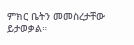ምክር ቤትን መመስረታቸው ይታወቃል።